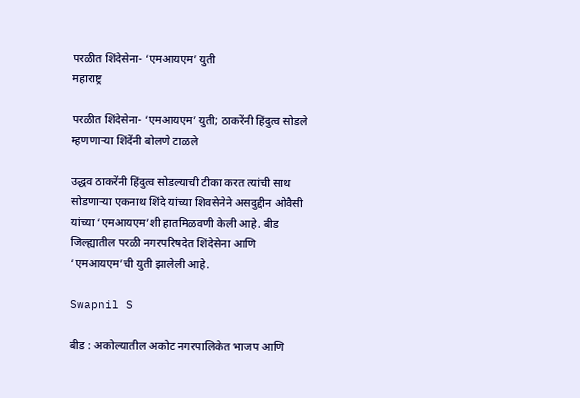परळीत शिंदेसेना- ‘एमआयएम’ युती
महाराष्ट्र

परळीत शिंदेसेना- ‘एमआयएम’ युती; ठाकरेंनी हिंदुत्व सोडले म्हणणाऱ्या शिंदेंनी बोलणे टाळले

उद्धव ठाकरेंनी हिंदुत्व सोडल्याची टीका करत त्यांची साथ सोडणाऱ्या एकनाथ शिंदे यांच्या शिवसेनेने असदुद्दीन ओवैसी यांच्या ‘एमआयएम’शी हातमिळवणी केली आहे. बीड जिल्ह्यातील परळी नगरपरिषदेत शिंदेसेना आणि ‘एमआयएम’ची युती झालेली आहे.

Swapnil S

बीड : अकोल्यातील अकोट नगरपालिकेत भाजप आणि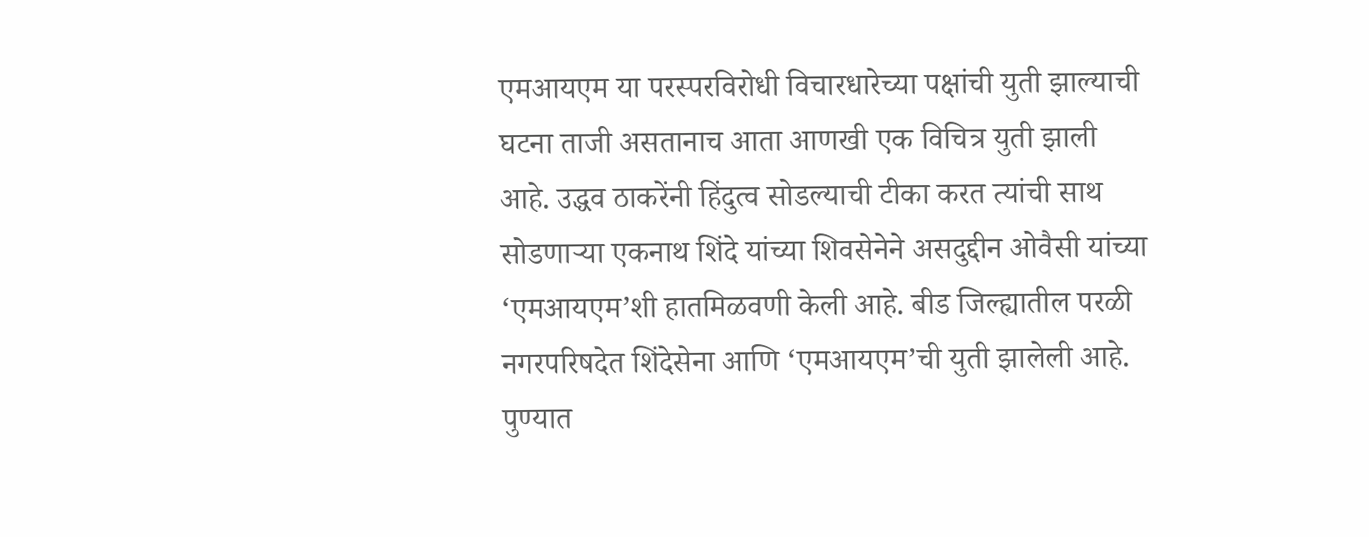एमआयएम या परस्परविरोधी विचारधारेच्या पक्षांची युती झाल्याची घटना ताजी असतानाच आता आणखी एक विचित्र युती झाली आहे. उद्धव ठाकरेंनी हिंदुत्व सोडल्याची टीका करत त्यांची साथ सोडणाऱ्या एकनाथ शिंदे यांच्या शिवसेनेने असदुद्दीन ओवैसी यांच्या ‘एमआयएम’शी हातमिळवणी केली आहे. बीड जिल्ह्यातील परळी नगरपरिषदेत शिंदेसेना आणि ‘एमआयएम’ची युती झालेली आहे. पुण्यात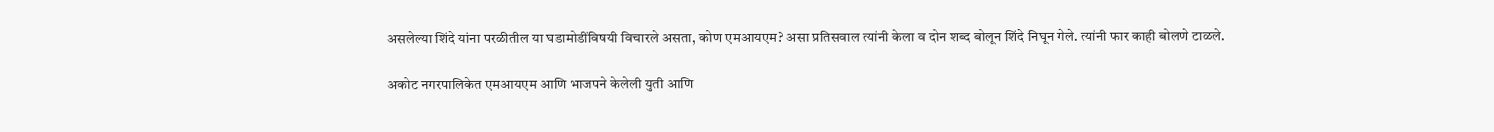असलेल्या शिंदे यांना परळीतील या घडामोडींविषयी विचारले असता, कोण एमआयएम? असा प्रतिसवाल त्यांनी केला व दोन शब्द बोलून शिंदे निघून गेले. त्यांनी फार काही बोलणे टाळले.

अकोट नगरपालिकेत एमआयएम आणि भाजपने केलेली युती आणि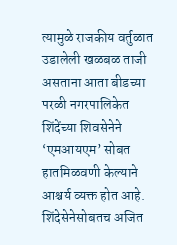त्यामुळे राजकीय वर्तुळात उडालेली खळबळ ताजी असताना आता बीडच्या परळी नगरपालिकेत शिंदेंच्या शिवसेनेने ‘एमआयएम’ सोबत हातमिळवणी केल्याने आश्चर्य व्यक्त होत आहे. शिंदेसेनेसोबतच अजित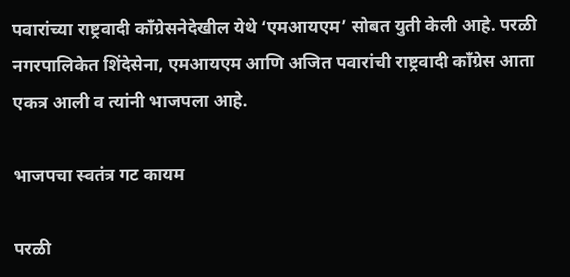पवारांच्या राष्ट्रवादी काँग्रेसनेदेखील येथे ‘एमआयएम’ सोबत युती केली आहे. परळी नगरपालिकेत शिंदेसेना, एमआयएम आणि अजित पवारांची राष्ट्रवादी काँग्रेस आता एकत्र आली व त्यांनी भाजपला आहे.

भाजपचा स्वतंत्र गट कायम

परळी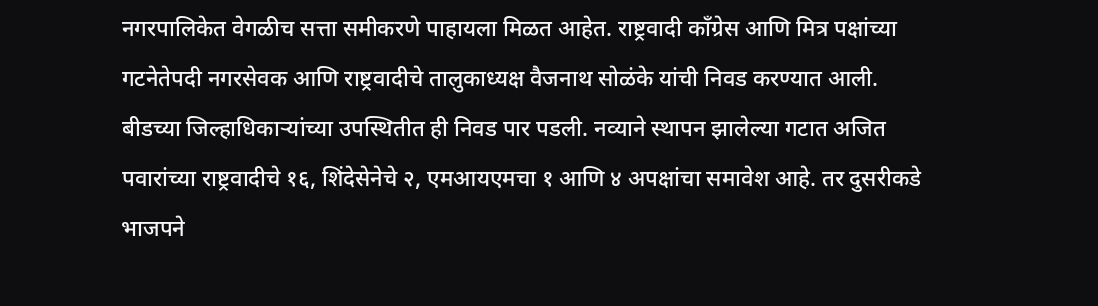नगरपालिकेत वेगळीच सत्ता समीकरणे पाहायला मिळत आहेत. राष्ट्रवादी काँग्रेस आणि मित्र पक्षांच्या गटनेतेपदी नगरसेवक आणि राष्ट्रवादीचे तालुकाध्यक्ष वैजनाथ सोळंके यांची निवड करण्यात आली. बीडच्या जिल्हाधिकाऱ्यांच्या उपस्थितीत ही निवड पार पडली. नव्याने स्थापन झालेल्या गटात अजित पवारांच्या राष्ट्रवादीचे १६, शिंदेसेनेचे २, एमआयएमचा १ आणि ४ अपक्षांचा समावेश आहे. तर दुसरीकडे भाजपने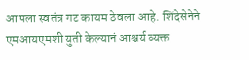आपला स्वतंत्र गट कायम ठेवला आहे. शिंदेसेनेने एमआयएमशी युती केल्यानं आश्चर्य व्यक्त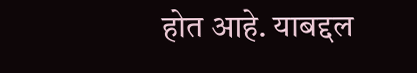होत आहे. याबद्दल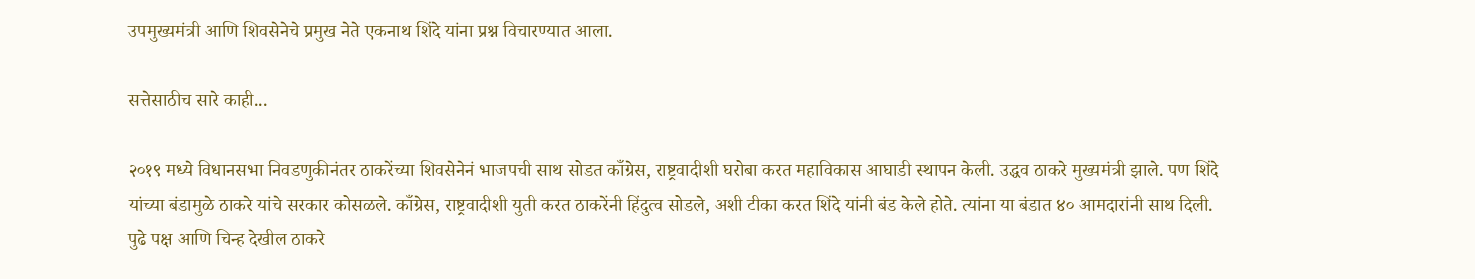उपमुख्यमंत्री आणि शिवसेनेचे प्रमुख नेते एकनाथ शिंदे यांना प्रश्न विचारण्यात आला.

सत्तेसाठीच सारे काही...

२०१९ मध्ये विधानसभा निवडणुकीनंतर ठाकरेंच्या शिवसेनेनं भाजपची साथ सोडत काँग्रेस, राष्ट्रवादीशी घरोबा करत महाविकास आघाडी स्थापन केली. उद्धव ठाकरे मुख्यमंत्री झाले. पण शिंदे यांच्या बंडामुळे ठाकरे यांचे सरकार कोसळले. काँग्रेस, राष्ट्रवादीशी युती करत ठाकरेंनी हिंदुत्व सोडले, अशी टीका करत शिंदे यांनी बंड केले होते. त्यांना या बंडात ४० आमदारांनी साथ दिली. पुढे पक्ष आणि चिन्ह देखील ठाकरे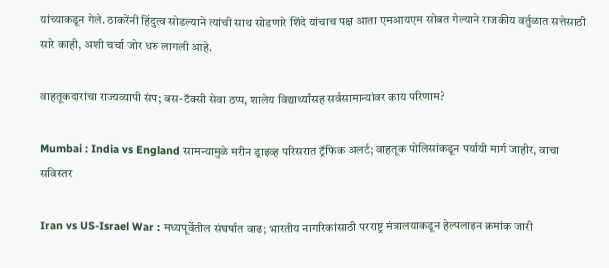यांच्याकडून गेले. ठाकरेंनी हिंदुत्व सोडल्याने त्यांची साथ सोडणारे शिंदे यांचाच पक्ष आता एमआयएम सोबत गेल्याने राजकीय वर्तुळात सत्तेसाठी सारे काही, अशी चर्चा जोर धरु लागली आहे.

वाहतूकदारांचा राज्यव्यापी संप; बस-टॅक्सी सेवा ठप्प, शालेय विद्यार्थ्यांसह सर्वसामान्यांवर काय परिणाम?

Mumbai : India vs England सामन्यामुळे मरीन ड्राइव्ह परिसरात ट्रॅफिक अलर्ट; वाहतूक पोलिसांकडून पर्यायी मार्ग जाहीर, वाचा सविस्तर

Iran vs US-Israel War : मध्यपूर्वेतील संघर्षात वाढ; भारतीय नागरिकांसाठी परराष्ट्र मंत्रालयाकडून हेल्पलाइन क्रमांक जारी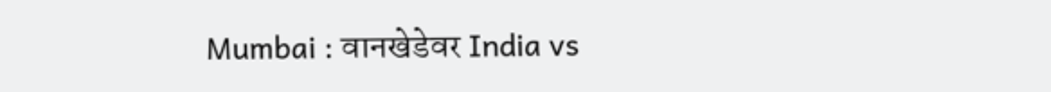Mumbai : वानखेडेवर India vs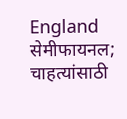England सेमीफायनल; चाहत्यांसाठी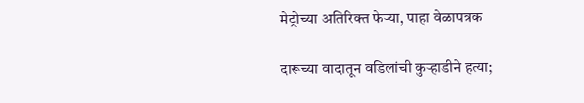मेट्रोच्या अतिरिक्त फेऱ्या, पाहा वेळापत्रक

दारूच्या वादातून वडिलांची कुऱ्हाडीने हत्या;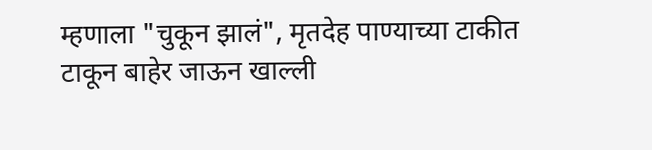म्हणाला "चुकून झालं", मृतदेह पाण्याच्या टाकीत टाकून बाहेर जाऊन खाल्ली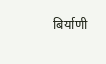बिर्याणी